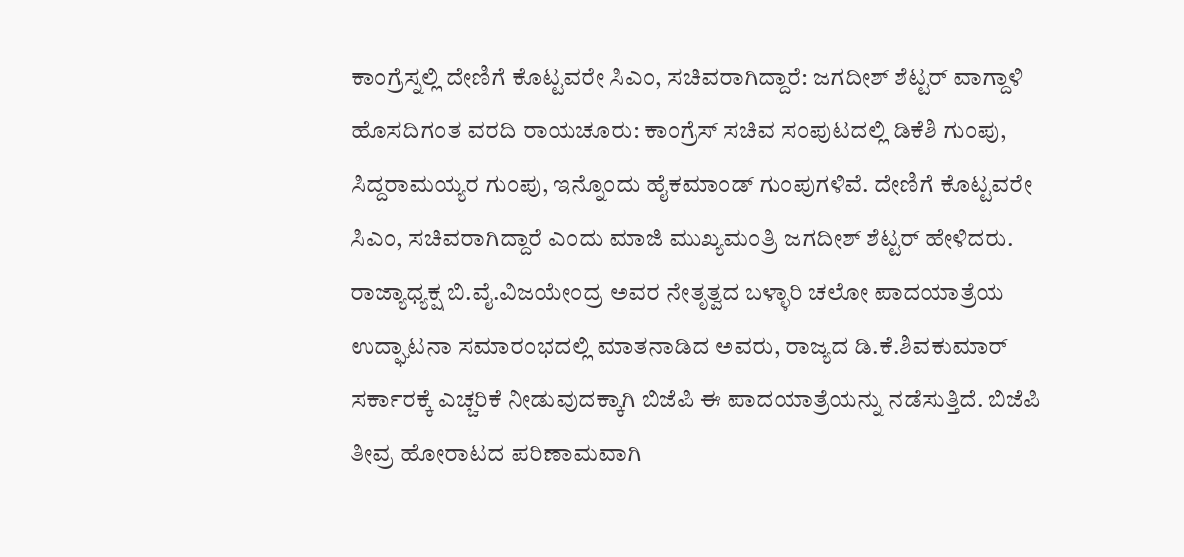ಕಾಂಗ್ರೆಸ್ನಲ್ಲಿ ದೇಣಿಗೆ ಕೊಟ್ಟವರೇ ಸಿಎಂ, ಸಚಿವರಾಗಿದ್ದಾರೆ: ಜಗದೀಶ್ ಶೆಟ್ಟರ್ ವಾಗ್ದಾಳಿ
ಹೊಸದಿಗಂತ ವರದಿ ರಾಯಚೂರು: ಕಾಂಗ್ರೆಸ್ ಸಚಿವ ಸಂಪುಟದಲ್ಲಿ ಡಿಕೆಶಿ ಗುಂಪು, ಸಿದ್ದರಾಮಯ್ಯರ ಗುಂಪು, ಇನ್ನೊಂದು ಹೈಕಮಾಂಡ್ ಗುಂಪುಗಳಿವೆ. ದೇಣಿಗೆ ಕೊಟ್ಟವರೇ ಸಿಎಂ, ಸಚಿವರಾಗಿದ್ದಾರೆ ಎಂದು ಮಾಜಿ ಮುಖ್ಯಮಂತ್ರಿ ಜಗದೀಶ್ ಶೆಟ್ಟರ್ ಹೇಳಿದರು. ರಾಜ್ಯಾಧ್ಯಕ್ಷ ಬಿ.ವೈ.ವಿಜಯೇಂದ್ರ ಅವರ ನೇತೃತ್ವದ ಬಳ್ಳಾರಿ ಚಲೋ ಪಾದಯಾತ್ರೆಯ ಉದ್ಘಾಟನಾ ಸಮಾರಂಭದಲ್ಲಿ ಮಾತನಾಡಿದ ಅವರು, ರಾಜ್ಯದ ಡಿ.ಕೆ.ಶಿವಕುಮಾರ್ ಸರ್ಕಾರಕ್ಕೆ ಎಚ್ಚರಿಕೆ ನೀಡುವುದಕ್ಕಾಗಿ ಬಿಜೆಪಿ ಈ ಪಾದಯಾತ್ರೆಯನ್ನು ನಡೆಸುತ್ತಿದೆ. ಬಿಜೆಪಿ ತೀವ್ರ ಹೋರಾಟದ ಪರಿಣಾಮವಾಗಿ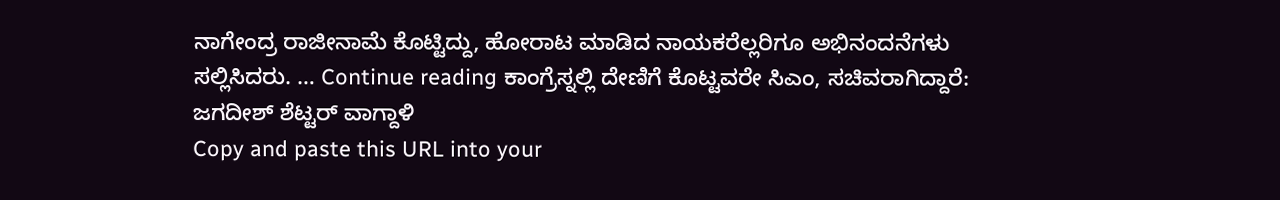ನಾಗೇಂದ್ರ ರಾಜೀನಾಮೆ ಕೊಟ್ಟಿದ್ದು, ಹೋರಾಟ ಮಾಡಿದ ನಾಯಕರೆಲ್ಲರಿಗೂ ಅಭಿನಂದನೆಗಳು ಸಲ್ಲಿಸಿದರು. … Continue reading ಕಾಂಗ್ರೆಸ್ನಲ್ಲಿ ದೇಣಿಗೆ ಕೊಟ್ಟವರೇ ಸಿಎಂ, ಸಚಿವರಾಗಿದ್ದಾರೆ: ಜಗದೀಶ್ ಶೆಟ್ಟರ್ ವಾಗ್ದಾಳಿ
Copy and paste this URL into your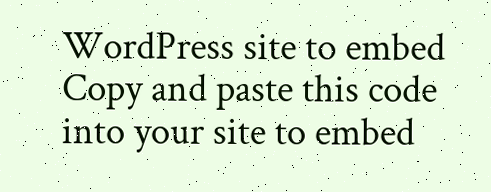WordPress site to embed
Copy and paste this code into your site to embed